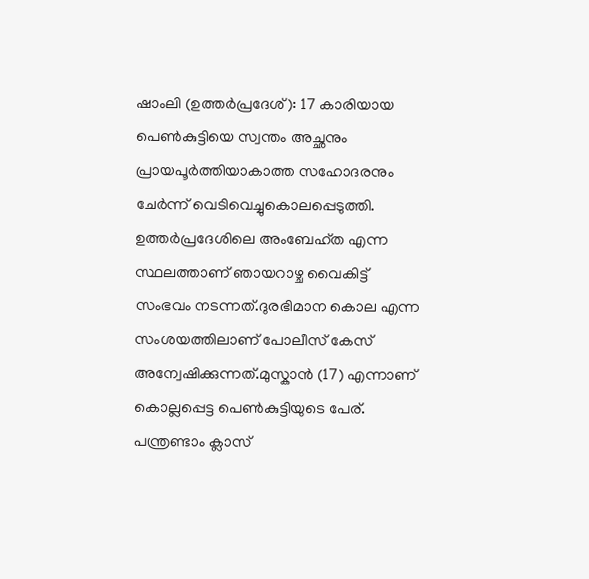ഷാംലി (ഉത്തർപ്രദേശ്): 17 കാരിയായ പെൺകുട്ടിയെ സ്വന്തം അച്ഛനും പ്രായപൂർത്തിയാകാത്ത സഹോദരനും ചേർന്ന് വെടിവെച്ചുകൊലപ്പെടുത്തി. ഉത്തർപ്രദേശിലെ അംബേഹ്ത എന്ന സ്ഥലത്താണ് ഞായറാഴ്ച വൈകിട്ട് സംഭവം നടന്നത്.ദുരഭിമാന കൊല എന്ന സംശയത്തിലാണ് പോലീസ് കേസ് അന്വേഷിക്കുന്നത്.മുസ്കാൻ (17) എന്നാണ് കൊല്ലപ്പെട്ട പെൺകുട്ടിയുടെ പേര്. പന്ത്രണ്ടാം ക്ലാസ്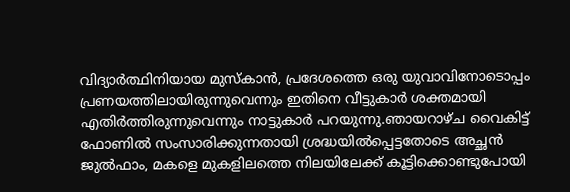വിദ്യാർത്ഥിനിയായ മുസ്കാൻ, പ്രദേശത്തെ ഒരു യുവാവിനോടൊപ്പം പ്രണയത്തിലായിരുന്നുവെന്നും ഇതിനെ വീട്ടുകാർ ശക്തമായി എതിർത്തിരുന്നുവെന്നും നാട്ടുകാർ പറയുന്നു.ഞായറാഴ്ച വൈകിട്ട് ഫോണിൽ സംസാരിക്കുന്നതായി ശ്രദ്ധയിൽപ്പെട്ടതോടെ അച്ഛൻ ജുൽഫാം, മകളെ മുകളിലത്തെ നിലയിലേക്ക് കൂട്ടിക്കൊണ്ടുപോയി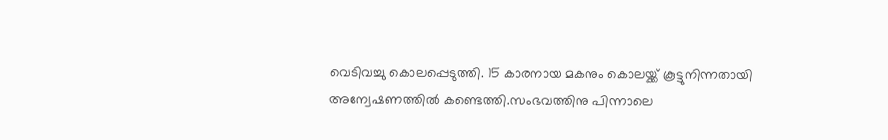വെടിവച്ചു കൊലപ്പെടുത്തി. 15 കാരനായ മകനും കൊലയ്ക്ക് കൂട്ടുനിന്നതായി അന്വേഷണത്തിൽ കണ്ടെത്തി.സംഭവത്തിനു പിന്നാലെ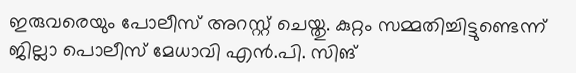ഇരുവരെയും പോലീസ് അറസ്റ്റ് ചെയ്തു. കുറ്റം സമ്മതിച്ചിട്ടുണ്ടെന്ന് ജില്ലാ പൊലീസ് മേധാവി എൻ.പി. സിങ്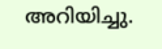അറിയിച്ചു.